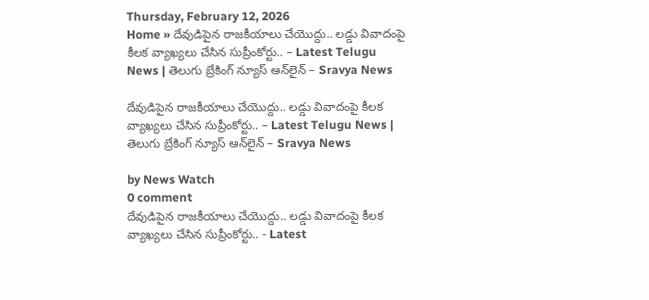Thursday, February 12, 2026
Home » దేవుడిపైన రాజకీయాలు చేయొద్దు.. లడ్డు వివాదంపై కీలక వ్యాఖ్యలు చేసిన సుప్రీంకోర్టు.. – Latest Telugu News | తెలుగు బ్రేకింగ్ న్యూస్ ఆన్‌లైన్ – Sravya News

దేవుడిపైన రాజకీయాలు చేయొద్దు.. లడ్డు వివాదంపై కీలక వ్యాఖ్యలు చేసిన సుప్రీంకోర్టు.. – Latest Telugu News | తెలుగు బ్రేకింగ్ న్యూస్ ఆన్‌లైన్ – Sravya News

by News Watch
0 comment
దేవుడిపైన రాజకీయాలు చేయొద్దు.. లడ్డు వివాదంపై కీలక వ్యాఖ్యలు చేసిన సుప్రీంకోర్టు.. - Latest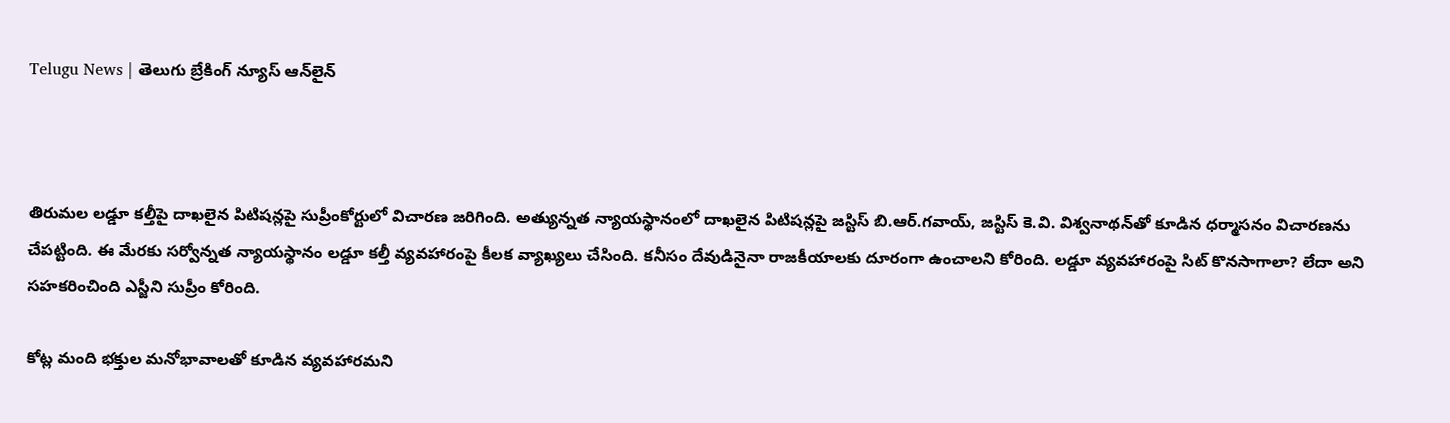Telugu News | తెలుగు బ్రేకింగ్ న్యూస్ ఆన్‌లైన్



తిరుమల లడ్డూ కల్తీపై దాఖలైన పిటిషన్లపై సుప్రీంకోర్టులో విచారణ జరిగింది. అత్యున్నత న్యాయస్థానంలో దాఖలైన పిటిషన్లపై జస్టిస్ బి.ఆర్.గవాయ్, జస్టిస్ కె.వి. విశ్వనాథన్‌తో కూడిన ధర్మాసనం విచారణను చేపట్టింది. ఈ మేరకు సర్వోన్నత న్యాయస్థానం లడ్డూ కల్తీ వ్యవహారంపై కీలక వ్యాఖ్యలు చేసింది. కనీసం దేవుడినైనా రాజకీయాలకు దూరంగా ఉంచాలని కోరింది. లడ్డూ వ్యవహారంపై సిట్ కొనసాగాలా? లేదా అని సహకరించింది ఎస్జీని సుప్రీం కోరింది.

కోట్ల మంది భక్తుల మనోభావాలతో కూడిన వ్యవహారమని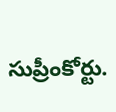సుప్రీంకోర్టు.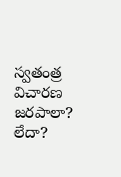స్వతంత్ర విచారణ జరపాలా? లేదా?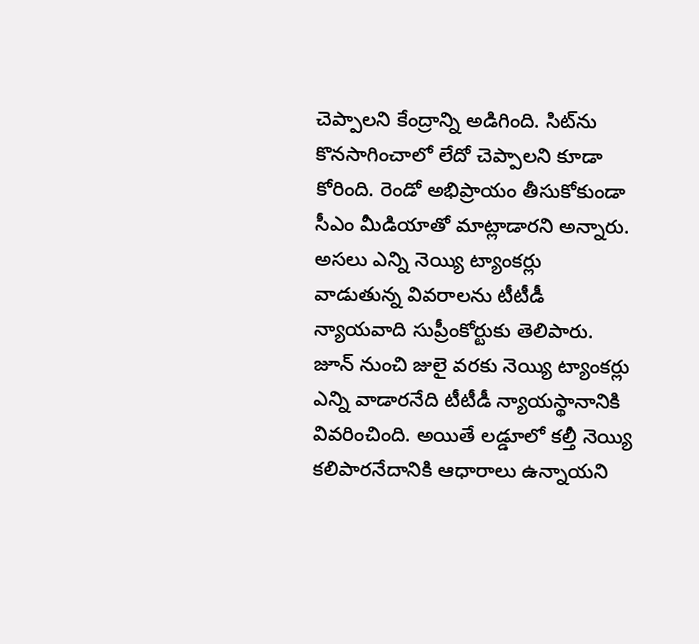చెప్పాలని కేంద్రాన్ని అడిగింది. సిట్‌ను కొనసాగించాలో లేదో చెప్పాలని కూడా కోరింది. రెండో అభిప్రాయం తీసుకోకుండా సీఎం మీడియాతో మాట్లాడారని అన్నారు. అసలు ఎన్ని నెయ్యి ట్యాంకర్లు వాడుతున్న వివరాలను టీటీడీ న్యాయవాది సుప్రీంకోర్టుకు తెలిపారు. జూన్ నుంచి జులై వరకు నెయ్యి ట్యాంకర్లు ఎన్ని వాడారనేది టీటీడీ న్యాయస్థానానికి వివరించింది. అయితే లడ్డూలో కల్తీ నెయ్యి కలిపారనేదానికి ఆధారాలు ఉన్నాయని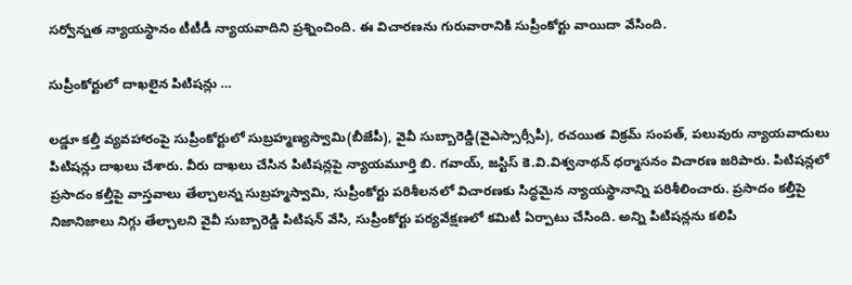సర్వోన్నత న్యాయస్థానం టీటీడీ న్యాయవాదిని ప్రశ్నించింది. ఈ విచారణను గురువారానికి సుప్రీంకోర్టు వాయిదా వేసింది.

సుప్రీంకోర్టులో దాఖలైన పిటిషన్లు …

లడ్డూ కల్తీ వ్యవహారంపై సుప్రీంకోర్టులో సుబ్రహ్మణ్యస్వామి(బీజేపీ), వైవీ సుబ్బారెడ్డి(వైఎస్సార్సీపీ), రచయిత విక్రమ్ సంపత్, పలువురు న్యాయవాదులు పిటిషన్లు దాఖలు చేశారు. వీరు దాఖలు చేసిన పిటిషన్లపై న్యాయమూర్తి బి. గవాయ్, జస్టిస్ కె.వి.విశ్వనాథన్ ధర్మాసనం విచారణ జరిపారు. పిటిషన్లలో ప్రసాదం కల్తీపై వాస్తవాలు తేల్చాలన్న సుబ్రహ్మస్వామి, సుప్రీంకోర్టు పరిశీలనలో విచారణకు సిద్ధమైన న్యాయస్థానాన్ని పరిశీలించారు. ప్రసాదం కల్తీపై నిజానిజాలు నిగ్గు తేల్చాలని వైవీ సుబ్బారెడ్డి పిటిషన్‌ వేసి, సుప్రీంకోర్టు పర్యవేక్షణలో కమిటీ ఏర్పాటు చేసింది. అన్ని పిటిషన్లను కలిపి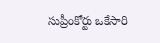సుప్రీంకోర్టు ఒకేసారి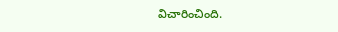విచారించింది.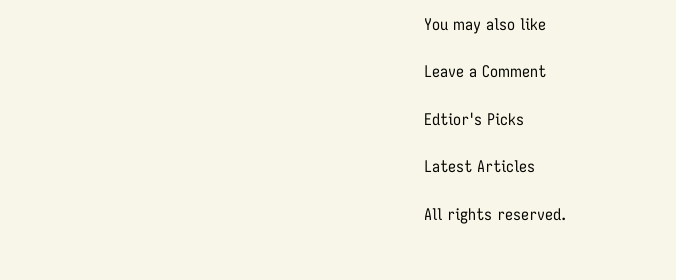You may also like

Leave a Comment

Edtior's Picks

Latest Articles

All rights reserved.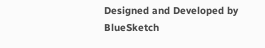Designed and Developed by  BlueSketch